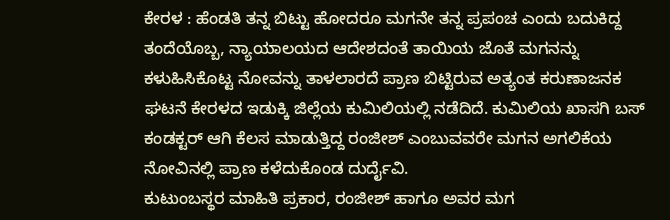ಕೇರಳ : ಹೆಂಡತಿ ತನ್ನ ಬಿಟ್ಟು ಹೋದರೂ ಮಗನೇ ತನ್ನ ಪ್ರಪಂಚ ಎಂದು ಬದುಕಿದ್ದ ತಂದೆಯೊಬ್ಬ, ನ್ಯಾಯಾಲಯದ ಆದೇಶದಂತೆ ತಾಯಿಯ ಜೊತೆ ಮಗನನ್ನು ಕಳುಹಿಸಿಕೊಟ್ಟ ನೋವನ್ನು ತಾಳಲಾರದೆ ಪ್ರಾಣ ಬಿಟ್ಟಿರುವ ಅತ್ಯಂತ ಕರುಣಾಜನಕ ಘಟನೆ ಕೇರಳದ ಇಡುಕ್ಕಿ ಜಿಲ್ಲೆಯ ಕುಮಿಲಿಯಲ್ಲಿ ನಡೆದಿದೆ. ಕುಮಿಲಿಯ ಖಾಸಗಿ ಬಸ್ ಕಂಡಕ್ಟರ್ ಆಗಿ ಕೆಲಸ ಮಾಡುತ್ತಿದ್ದ ರಂಜೀಶ್ ಎಂಬುವವರೇ ಮಗನ ಅಗಲಿಕೆಯ ನೋವಿನಲ್ಲಿ ಪ್ರಾಣ ಕಳೆದುಕೊಂಡ ದುರ್ದೈವಿ.
ಕುಟುಂಬಸ್ಥರ ಮಾಹಿತಿ ಪ್ರಕಾರ, ರಂಜೀಶ್ ಹಾಗೂ ಅವರ ಮಗ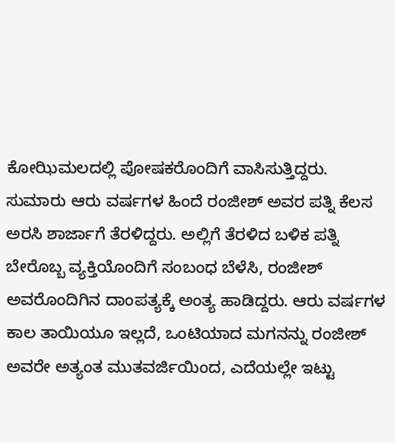ಕೋಝಿಮಲದಲ್ಲಿ ಪೋಷಕರೊಂದಿಗೆ ವಾಸಿಸುತ್ತಿದ್ದರು. ಸುಮಾರು ಆರು ವರ್ಷಗಳ ಹಿಂದೆ ರಂಜೀಶ್ ಅವರ ಪತ್ನಿ ಕೆಲಸ ಅರಸಿ ಶಾರ್ಜಾಗೆ ತೆರಳಿದ್ದರು. ಅಲ್ಲಿಗೆ ತೆರಳಿದ ಬಳಿಕ ಪತ್ನಿ ಬೇರೊಬ್ಬ ವ್ಯಕ್ತಿಯೊಂದಿಗೆ ಸಂಬಂಧ ಬೆಳೆಸಿ, ರಂಜೀಶ್ ಅವರೊಂದಿಗಿನ ದಾಂಪತ್ಯಕ್ಕೆ ಅಂತ್ಯ ಹಾಡಿದ್ದರು. ಆರು ವರ್ಷಗಳ ಕಾಲ ತಾಯಿಯೂ ಇಲ್ಲದೆ, ಒಂಟಿಯಾದ ಮಗನನ್ನು ರಂಜೀಶ್ ಅವರೇ ಅತ್ಯಂತ ಮುತವರ್ಜಿಯಿಂದ, ಎದೆಯಲ್ಲೇ ಇಟ್ಟು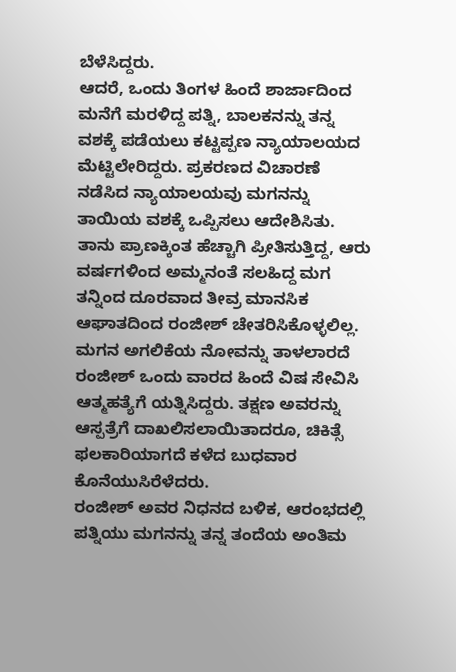ಬೆಳೆಸಿದ್ದರು.
ಆದರೆ, ಒಂದು ತಿಂಗಳ ಹಿಂದೆ ಶಾರ್ಜಾದಿಂದ ಮನೆಗೆ ಮರಳಿದ್ದ ಪತ್ನಿ, ಬಾಲಕನನ್ನು ತನ್ನ ವಶಕ್ಕೆ ಪಡೆಯಲು ಕಟ್ಟಪ್ಪಣ ನ್ಯಾಯಾಲಯದ ಮೆಟ್ಟಿಲೇರಿದ್ದರು. ಪ್ರಕರಣದ ವಿಚಾರಣೆ ನಡೆಸಿದ ನ್ಯಾಯಾಲಯವು ಮಗನನ್ನು ತಾಯಿಯ ವಶಕ್ಕೆ ಒಪ್ಪಿಸಲು ಆದೇಶಿಸಿತು. ತಾನು ಪ್ರಾಣಕ್ಕಿಂತ ಹೆಚ್ಚಾಗಿ ಪ್ರೀತಿಸುತ್ತಿದ್ದ, ಆರು ವರ್ಷಗಳಿಂದ ಅಮ್ಮನಂತೆ ಸಲಹಿದ್ದ ಮಗ ತನ್ನಿಂದ ದೂರವಾದ ತೀವ್ರ ಮಾನಸಿಕ ಆಘಾತದಿಂದ ರಂಜೀಶ್ ಚೇತರಿಸಿಕೊಳ್ಳಲಿಲ್ಲ. ಮಗನ ಅಗಲಿಕೆಯ ನೋವನ್ನು ತಾಳಲಾರದೆ ರಂಜೀಶ್ ಒಂದು ವಾರದ ಹಿಂದೆ ವಿಷ ಸೇವಿಸಿ ಆತ್ಮಹತ್ಯೆಗೆ ಯತ್ನಿಸಿದ್ದರು. ತಕ್ಷಣ ಅವರನ್ನು ಆಸ್ಪತ್ರೆಗೆ ದಾಖಲಿಸಲಾಯಿತಾದರೂ, ಚಿಕಿತ್ಸೆ ಫಲಕಾರಿಯಾಗದೆ ಕಳೆದ ಬುಧವಾರ ಕೊನೆಯುಸಿರೆಳೆದರು.
ರಂಜೀಶ್ ಅವರ ನಿಧನದ ಬಳಿಕ, ಆರಂಭದಲ್ಲಿ ಪತ್ನಿಯು ಮಗನನ್ನು ತನ್ನ ತಂದೆಯ ಅಂತಿಮ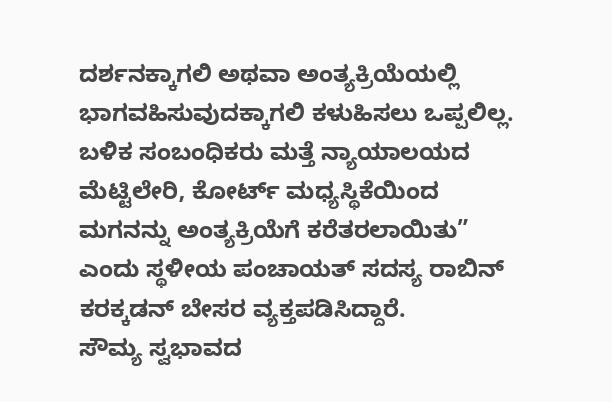ದರ್ಶನಕ್ಕಾಗಲಿ ಅಥವಾ ಅಂತ್ಯಕ್ರಿಯೆಯಲ್ಲಿ ಭಾಗವಹಿಸುವುದಕ್ಕಾಗಲಿ ಕಳುಹಿಸಲು ಒಪ್ಪಲಿಲ್ಲ. ಬಳಿಕ ಸಂಬಂಧಿಕರು ಮತ್ತೆ ನ್ಯಾಯಾಲಯದ ಮೆಟ್ಟಿಲೇರಿ, ಕೋರ್ಟ್ ಮಧ್ಯಸ್ಥಿಕೆಯಿಂದ ಮಗನನ್ನು ಅಂತ್ಯಕ್ರಿಯೆಗೆ ಕರೆತರಲಾಯಿತು” ಎಂದು ಸ್ಥಳೀಯ ಪಂಚಾಯತ್ ಸದಸ್ಯ ರಾಬಿನ್ ಕರಕ್ಕಡನ್ ಬೇಸರ ವ್ಯಕ್ತಪಡಿಸಿದ್ದಾರೆ.
ಸೌಮ್ಯ ಸ್ವಭಾವದ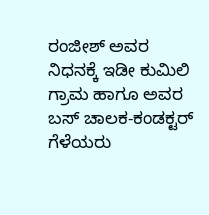ರಂಜೀಶ್ ಅವರ ನಿಧನಕ್ಕೆ ಇಡೀ ಕುಮಿಲಿ ಗ್ರಾಮ ಹಾಗೂ ಅವರ ಬಸ್ ಚಾಲಕ-ಕಂಡಕ್ಟರ್ ಗೆಳೆಯರು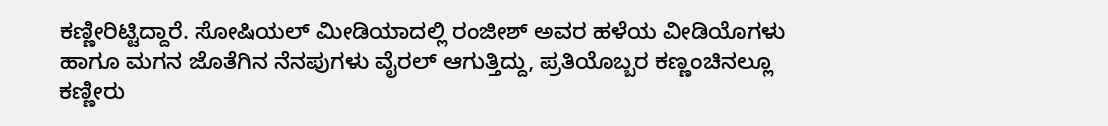ಕಣ್ಣೀರಿಟ್ಟಿದ್ದಾರೆ. ಸೋಷಿಯಲ್ ಮೀಡಿಯಾದಲ್ಲಿ ರಂಜೀಶ್ ಅವರ ಹಳೆಯ ವೀಡಿಯೊಗಳು ಹಾಗೂ ಮಗನ ಜೊತೆಗಿನ ನೆನಪುಗಳು ವೈರಲ್ ಆಗುತ್ತಿದ್ದು, ಪ್ರತಿಯೊಬ್ಬರ ಕಣ್ಣಂಚಿನಲ್ಲೂ ಕಣ್ಣೀರು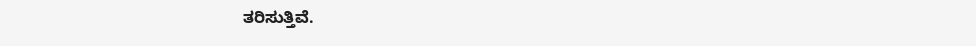ತರಿಸುತ್ತಿವೆ.